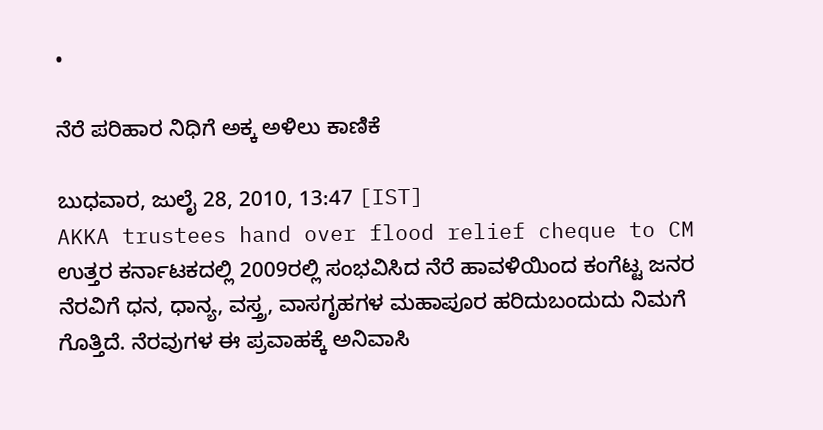•

ನೆರೆ ಪರಿಹಾರ ನಿಧಿಗೆ ಅಕ್ಕ ಅಳಿಲು ಕಾಣಿಕೆ

ಬುಧವಾರ, ಜುಲೈ 28, 2010, 13:47 [IST]
AKKA trustees hand over flood relief cheque to CM
ಉತ್ತರ ಕರ್ನಾಟಕದಲ್ಲಿ 2009ರಲ್ಲಿ ಸಂಭವಿಸಿದ ನೆರೆ ಹಾವಳಿಯಿಂದ ಕಂಗೆಟ್ಟ ಜನರ ನೆರವಿಗೆ ಧನ, ಧಾನ್ಯ, ವಸ್ತ್ರ, ವಾಸಗೃಹಗಳ ಮಹಾಪೂರ ಹರಿದುಬಂದುದು ನಿಮಗೆ ಗೊತ್ತಿದೆ. ನೆರವುಗಳ ಈ ಪ್ರವಾಹಕ್ಕೆ ಅನಿವಾಸಿ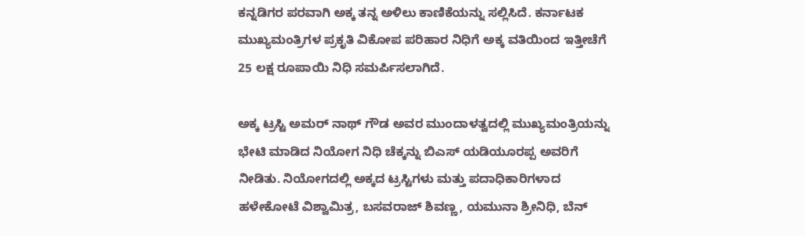ಕನ್ನಡಿಗರ ಪರವಾಗಿ ಅಕ್ಕ ತನ್ನ ಅಳಿಲು ಕಾಣಿಕೆಯನ್ನು ಸಲ್ಲಿಸಿದೆ. ಕರ್ನಾಟಕ ಮುಖ್ಯಮಂತ್ರಿಗಳ ಪ್ರಕೃತಿ ವಿಕೋಪ ಪರಿಹಾರ ನಿಧಿಗೆ ಅಕ್ಕ ವತಿಯಿಂದ ಇತ್ತೀಚೆಗೆ 25 ಲಕ್ಷ ರೂಪಾಯಿ ನಿಧಿ ಸಮರ್ಪಿಸಲಾಗಿದೆ.

ಅಕ್ಕ ಟ್ರಸ್ಟಿ ಅಮರ್ ನಾಥ್ ಗೌಡ ಅವರ ಮುಂದಾಳತ್ವದಲ್ಲಿ ಮುಖ್ಯಮಂತ್ರಿಯನ್ನು ಭೇಟಿ ಮಾಡಿದ ನಿಯೋಗ ನಿಧಿ ಚೆಕ್ಕನ್ನು ಬಿಎಸ್ ಯಡಿಯೂರಪ್ಪ ಅವರಿಗೆ ನೀಡಿತು. ನಿಯೋಗದಲ್ಲಿ ಅಕ್ಕದ ಟ್ರಸ್ಟಿಗಳು ಮತ್ತು ಪದಾಧಿಕಾರಿಗಳಾದ ಹಳೇಕೋಟೆ ವಿಶ್ವಾಮಿತ್ರ, ಬಸವರಾಜ್ ಶಿವಣ್ಣ, ಯಮುನಾ ಶ್ರೀನಿಧಿ, ಬೆನ್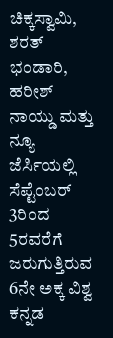ಚಿಕ್ಕಸ್ವಾಮಿ, ಶರತ್ ಭಂಡಾರಿ, ಹರೀಶ್ ನಾಯ್ಡು ಮತ್ತು ನ್ಯೂ ಜೆರ್ಸಿಯಲ್ಲಿ ಸೆಪ್ಟೆಂಬರ್ 3ರಿಂದ 5ರವರೆಗೆ ಜರುಗುತ್ತಿರುವ 6ನೇ ಅಕ್ಕ ವಿಶ್ವ ಕನ್ನಡ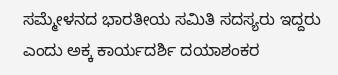ಸಮ್ಮೇಳನದ ಭಾರತೀಯ ಸಮಿತಿ ಸದಸ್ಯರು ಇದ್ದರು ಎಂದು ಅಕ್ಕ ಕಾರ್ಯದರ್ಶಿ ದಯಾಶಂಕರ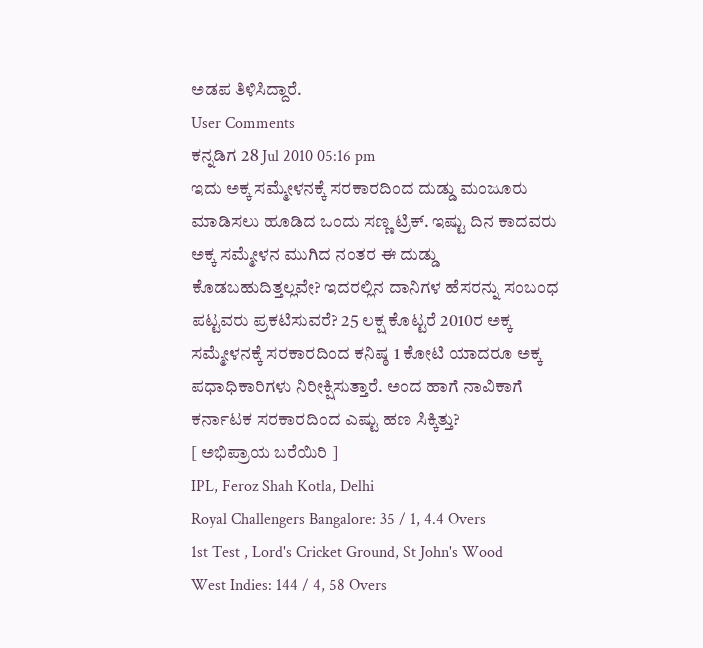ಅಡಪ ತಿಳಿಸಿದ್ದಾರೆ.
User Comments
ಕನ್ನಡಿಗ 28 Jul 2010 05:16 pm
ಇದು ಅಕ್ಕ ಸಮ್ಮೇಳನಕ್ಕೆ ಸರಕಾರದಿಂದ ದುಡ್ಡು ಮಂಜೂರು ಮಾಡಿಸಲು ಹೂಡಿದ ಒಂದು ಸಣ್ಣ ಟ್ರಿಕ್. ಇಷ್ಟು ದಿನ ಕಾದವರು ಅಕ್ಕ ಸಮ್ಮೇಳನ ಮುಗಿದ ನಂತರ ಈ ದುಡ್ಡು ಕೊಡಬಹುದಿತ್ತಲ್ಲವೇ? ಇದರಲ್ಲಿನ ದಾನಿಗಳ ಹೆಸರನ್ನು ಸಂಬಂಧ ಪಟ್ಟವರು ಪ್ರಕಟಿಸುವರೆ? 25 ಲಕ್ಷ ಕೊಟ್ಟರೆ 2010ರ ಅಕ್ಕ ಸಮ್ಮೇಳನಕ್ಕೆ ಸರಕಾರದಿಂದ ಕನಿಷ್ಠ 1 ಕೋಟಿ ಯಾದರೂ ಅಕ್ಕ ಪಧಾಧಿಕಾರಿಗಳು ನಿರೀಕ್ಷಿಸುತ್ತಾರೆ. ಅಂದ ಹಾಗೆ ನಾವಿಕಾಗೆ ಕರ್ನಾಟಕ ಸರಕಾರದಿಂದ ಎಷ್ಟು ಹಣ ಸಿಕ್ಕಿತ್ತು?
[ ಅಭಿಪ್ರಾಯ ಬರೆಯಿರಿ ]
IPL, Feroz Shah Kotla, Delhi
Royal Challengers Bangalore: 35 / 1, 4.4 Overs
1st Test , Lord's Cricket Ground, St John's Wood
West Indies: 144 / 4, 58 Overs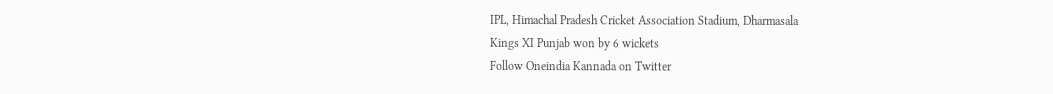IPL, Himachal Pradesh Cricket Association Stadium, Dharmasala
Kings XI Punjab won by 6 wickets
Follow Oneindia Kannada on Twitter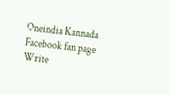Oneindia Kannada Facebook fan page
Write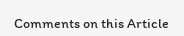Comments on this Article